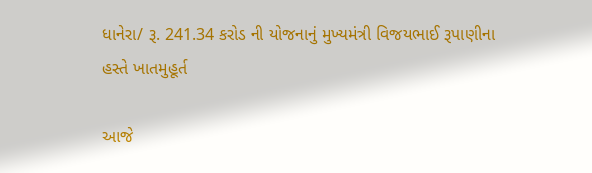ધાનેરા/ રૂ. 241.34 કરોડ ની યોજનાનું મુખ્યમંત્રી વિજયભાઈ રૂપાણીના હસ્તે ખાતમુહૂર્ત

આજે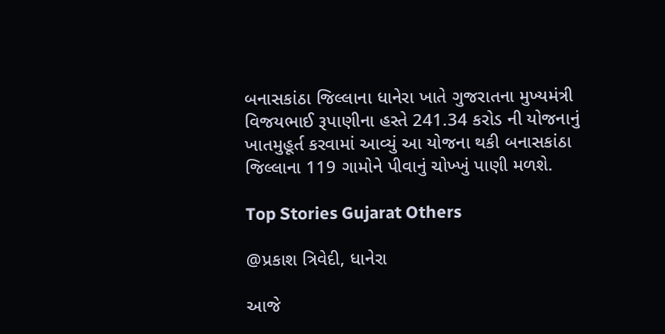બનાસકાંઠા જિલ્લાના ધાનેરા ખાતે ગુજરાતના મુખ્યમંત્રી વિજયભાઈ રૂપાણીના હસ્તે 241.34 કરોડ ની યોજનાનું ખાતમુહૂર્ત કરવામાં આવ્યું આ યોજના થકી બનાસકાંઠા જિલ્લાના 119 ગામોને પીવાનું ચોખ્ખું પાણી મળશે.

Top Stories Gujarat Others

@પ્રકાશ ત્રિવેદી, ધાનેરા

આજે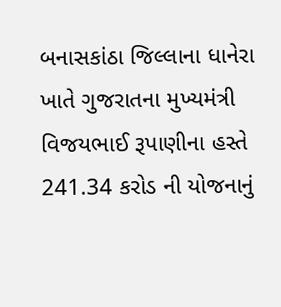બનાસકાંઠા જિલ્લાના ધાનેરા ખાતે ગુજરાતના મુખ્યમંત્રી વિજયભાઈ રૂપાણીના હસ્તે 241.34 કરોડ ની યોજનાનું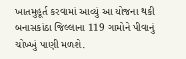ખાતમુહૂર્ત કરવામાં આવ્યું આ યોજના થકી બનાસકાંઠા જિલ્લાના 119 ગામોને પીવાનું ચોખ્ખું પાણી મળશે.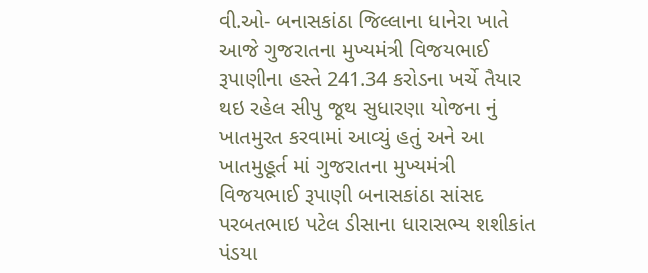વી.ઓ- બનાસકાંઠા જિલ્લાના ધાનેરા ખાતે આજે ગુજરાતના મુખ્યમંત્રી વિજયભાઈ રૂપાણીના હસ્તે 241.34 કરોડના ખર્ચે તૈયાર થઇ રહેલ સીપુ જૂથ સુધારણા યોજના નું ખાતમુરત કરવામાં આવ્યું હતું અને આ ખાતમુહૂર્ત માં ગુજરાતના મુખ્યમંત્રી વિજયભાઈ રૂપાણી બનાસકાંઠા સાંસદ પરબતભાઇ પટેલ ડીસાના ધારાસભ્ય શશીકાંત પંડયા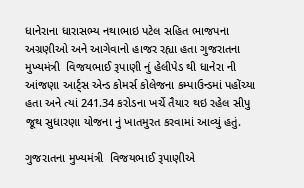ધાનેરાના ધારાસભ્ય નથાભાઇ પટેલ સહિત ભાજપના અગ્રણીઓ અને આગેવાનો હાજર રહ્યા હતા ગુજરાતના મુખ્યમંત્રી  વિજયભાઈ રૂપાણી નું હેલીપેડ થી ધાનેરા ની આંજણા આર્ટ્સ એન્ડ કોમર્સ કોલેજના કમ્પાઉન્ડમાં પહોંચ્યા હતા અને ત્યાં 241.34 કરોડના ખર્ચે તૈયાર થઇ રહેલ સીપુ જૂથ સુધારણા યોજના નું ખાતમુરત કરવામાં આવ્યું હતું.

ગુજરાતના મુખ્યમંત્રી  વિજયભાઈ રૂપાણીએ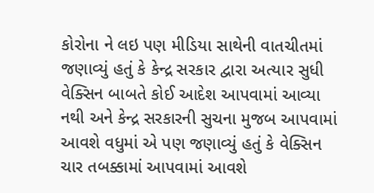કોરોના ને લઇ પણ મીડિયા સાથેની વાતચીતમાં જણાવ્યું હતું કે કેન્દ્ર સરકાર દ્વારા અત્યાર સુધી વેક્સિન બાબતે કોઈ આદેશ આપવામાં આવ્યા નથી અને કેન્દ્ર સરકારની સુચના મુજબ આપવામાં આવશે વધુમાં એ પણ જણાવ્યું હતું કે વેક્સિન ચાર તબક્કામાં આપવામાં આવશે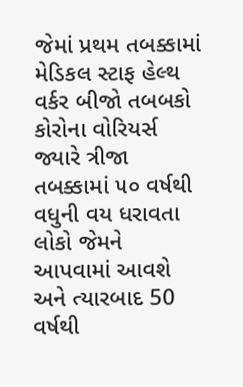જેમાં પ્રથમ તબક્કામાં મેડિકલ સ્ટાફ હેલ્થ વર્કર બીજો તબબકો કોરોના વોરિયર્સ જ્યારે ત્રીજા તબક્કામાં ૫૦ વર્ષથી વધુની વય ધરાવતા લોકો જેમને આપવામાં આવશે અને ત્યારબાદ 50 વર્ષથી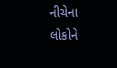નીચેના લોકોને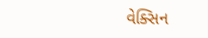વેક્સિન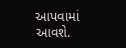આપવામાં આવશે.